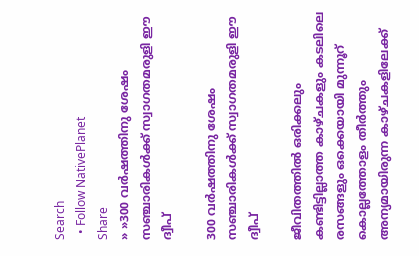Search
  • Follow NativePlanet
Share
» »300 വര്‍ഷത്തിനു ശേഷം സഞ്ചാരികള്‍ക്ക് സ്വാഗതമരുളി ഈ ദ്വീപ്

300 വര്‍ഷത്തിനു ശേഷം സഞ്ചാരികള്‍ക്ക് സ്വാഗതമരുളി ഈ ദ്വീപ്

ജീവിതത്തില്‍ ഒരിക്കലും കണ്ടിട്ടില്ലാത്ത കാഴ്ചകളും കടലിലെ രസങ്ങളും ഒക്കെയായി മുന്നൂറ് കൊല്ലത്തോളം തീര്‍ത്തും അന്യമായിരുന്ന കാഴ്ചകളിലേക്ക്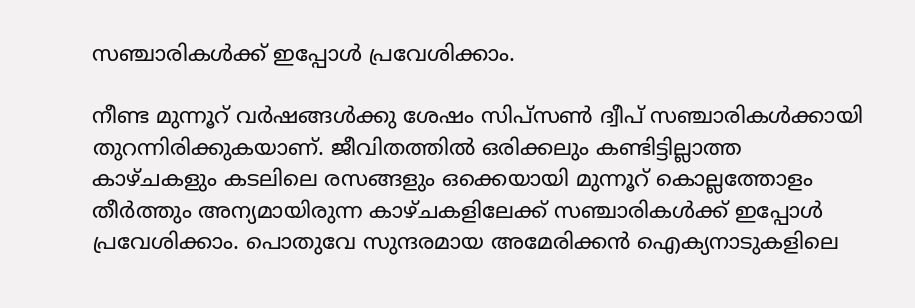സഞ്ചാരികള്‍ക്ക് ഇപ്പോള്‍ പ്രവേശിക്കാം.

നീണ്ട മുന്നൂറ് വര്‍ഷങ്ങള്‍ക്കു ശേഷം സിപ്സണ്‍ ദ്വീപ് സഞ്ചാരികള്‍ക്കായി തുറന്നിരിക്കുകയാണ്. ജീവിതത്തില്‍ ഒരിക്കലും കണ്ടിട്ടില്ലാത്ത കാഴ്ചകളും കടലിലെ രസങ്ങളും ഒക്കെയായി മുന്നൂറ് കൊല്ലത്തോളം തീര്‍ത്തും അന്യമായിരുന്ന കാഴ്ചകളിലേക്ക് സഞ്ചാരികള്‍ക്ക് ഇപ്പോള്‍ പ്രവേശിക്കാം. പൊതുവേ സുന്ദരമായ അമേരിക്കന്‍ ഐക്യനാടുകളിലെ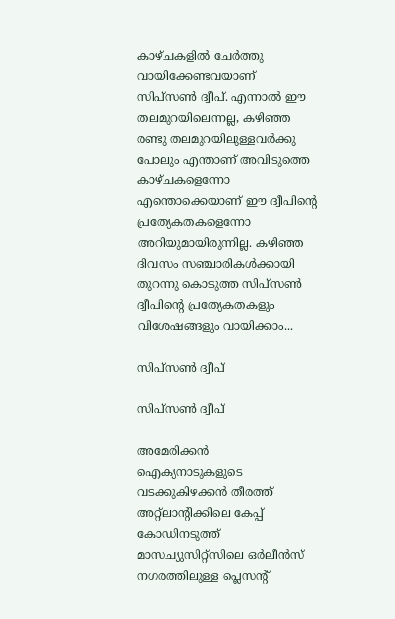കാഴ്ചകളില്‍ ചേര്‍ത്തു വായിക്കേണ്ടവയാണ് സിപ്സണ്‍ ദ്വീപ്. എന്നാല്‍ ഈ തലമുറയിലെന്നല്ല, കഴിഞ്ഞ രണ്ടു തലമുറയിലുള്ളവര്‍ക്കു പോലും എന്താണ് അവിടുത്തെ കാഴ്ചകളെന്നോ എന്തൊക്കെയാണ് ഈ ദ്വീപിന്‍റെ പ്രത്യേകതകളെന്നോ അറിയുമായിരുന്നില്ല. കഴിഞ്ഞ ദിവസം സഞ്ചാരികള്‍ക്കായി തുറന്നു കൊടുത്ത സിപ്സണ്‍ ദ്വീപിന്‍റെ പ്രത്യേകതകളും വിശേഷങ്ങളും വായിക്കാം...

സിപ്സണ്‍ ദ്വീപ്

സിപ്സണ്‍ ദ്വീപ്

അമേരിക്കൻ ഐക്യനാടുകളുടെ വടക്കുകിഴക്കൻ തീരത്ത് അറ്റ്‌ലാന്‍റിക്കിലെ കേപ്പ് കോഡിനടുത്ത് മാസച്യുസിറ്റ്സിലെ ഒര്‍ലീന്‍സ് നഗരത്തിലുള്ള പ്ലെസന്‍റ്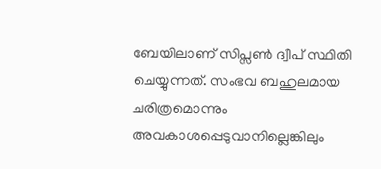ബേയിലാണ് സിപ്സണ്‍ ദ്വീപ് സ്ഥിതി ചെയ്യുന്നത്. സംഭവ ബഹുലമായ ചരിത്രമൊന്നും അവകാശപ്പെടുവാനില്ലെങ്കിലും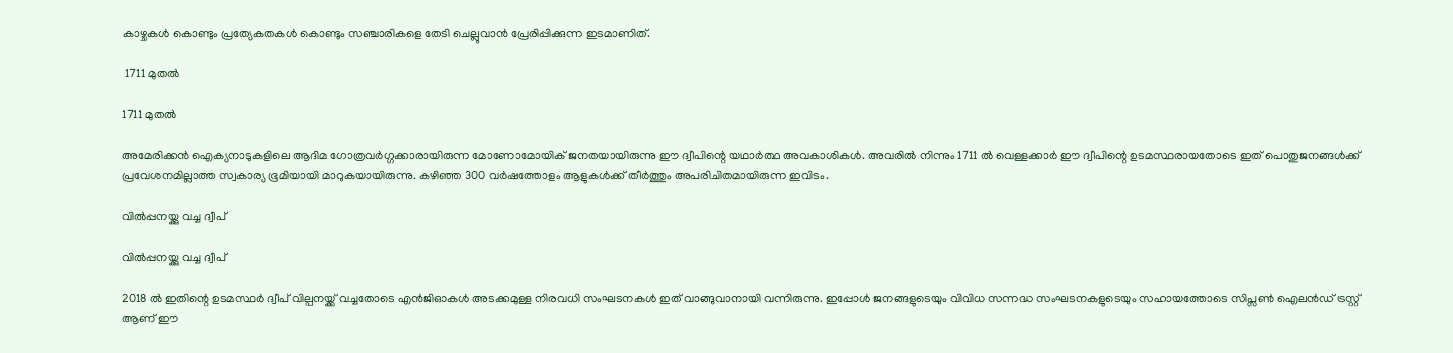കാഴ്ചകള്‍ കൊണ്ടും പ്രത്യേകതകള്‍ കൊണ്ടും സഞ്ചാരികളെ തേടി ചെല്ലുവാന്‍ പ്രേരിപ്പിക്കുന്ന ഇടമാണിത്.

 1711 മുതല്‍

1711 മുതല്‍

അമേരിക്കന്‍ ഐക്യനാടുകളിലെ ആദിമ ഗോത്രവര്‍ഗ്ഗക്കാരായിരുന്ന മോണോമോയിക് ജനതയായിരുന്നു ഈ ദ്വീപിന്റെ യഥാര്‍ത്ഥ അവകാശികള്‍. അവരില്‍ നിന്നും 1711 ല്‍ വെള്ളക്കാര്‍ ഈ ദ്വീപിന്റെ ഉടമസ്ഥരായതോടെ ഇത് പൊതുജനങ്ങള്‍ക്ക് പ്രവേശനമില്ലാത്ത സ്വകാര്യ ഭൂമിയായി മാറുകയായിരുന്നു. കഴിഞ്ഞ 300 വര്‍ഷത്തോളം ആളുകള്‍ക്ക് തീര്‍ത്തും അപരിചിതമായിരുന്ന ഇവിടം.

വില്‍പ്പനയ്ക്കു വച്ച ദ്വീപ്

വില്‍പ്പനയ്ക്കു വച്ച ദ്വീപ്

2018 ല്‍ ഇതിന്റെ ഉടമസ്ഥര്‍ ദ്വീപ് വില്പനയ്ക്ക് വച്ചതോടെ എന്‍ജിഓകള്‍ അടക്കമുള്ള നിരവധി സംഘടനകള്‍ ഇത് വാങ്ങുവാനായി വന്നിരുന്നു. ഇപ്പോള്‍ ജനങ്ങളുടെയും വിവിധ സന്നദ്ധ സംഘടനകളുടെയും സഹായത്തോടെ സിപ്സണ്‍ ഐലൻഡ് ട്രസ്റ്റ് ആണ് ഈ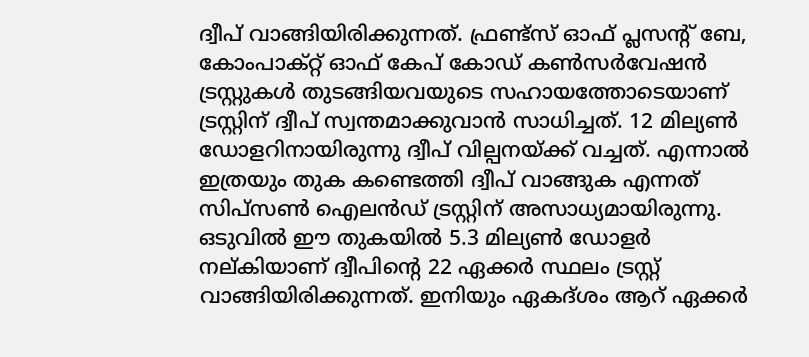ദ്വീപ് വാങ്ങിയിരിക്കുന്നത്. ഫ്രണ്ട്സ് ഓഫ് പ്ലസന്റ് ബേ, കോംപാക്റ്റ് ഓഫ് കേപ് കോഡ് കൺസർവേഷൻ ട്രസ്റ്റുകൾ തുടങ്ങിയവയു‌ടെ സഹായത്തോടെയാണ് ട്രസ്റ്റിന് ദ്വീപ് സ്വന്തമാക്കുവാന്‍ സാധിച്ചത്. 12 മില്യണ്‍ ഡോളറിനായിരുന്നു ദ്വീപ് വില്പനയ്ക്ക് വച്ചത്. എന്നാല്‍ ഇത്രയും തുക കണ്ടെത്തി ദ്വീപ് വാങ്ങുക എന്നത് സിപ്സണ്‍ ഐലൻഡ് ട്രസ്റ്റിന് അസാധ്യമായിരുന്നു. ഒ‌ടുവില്‍ ഈ തുകയില്‍ 5.3 മില്യണ്‍ ഡോളര്‍ നല്കിയാണ് ദ്വീപിന്‍റെ 22 ഏക്കര്‍ സ്ഥലം ട്രസ്റ്റ് വാങ്ങിയിരിക്കുന്നത്. ഇനിയും ഏകദ്ശം ആറ് ഏക്കര്‍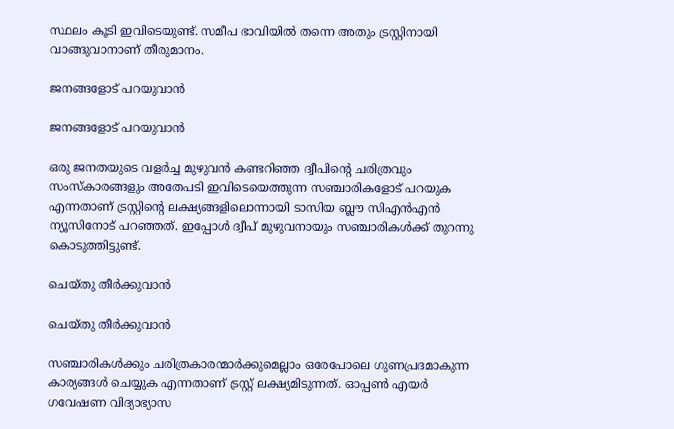സ്ഥലം കൂടി ഇവിടെയുണ്ട്. സമീപ ഭാവിയില്‍ തന്നെ അതും ട്രസ്റ്റിനായി വാങ്ങുവാനാണ് തീരുമാനം.

ജനങ്ങളോട് പറയുവാന്‍

ജനങ്ങളോട് പറയുവാന്‍

ഒരു ജനതയുടെ വളര്‍ച്ച മുഴുവന്‍ കണ്ടറിഞ്ഞ ദ്വീപിന്റെ ചരിത്രവും സംസ്കാരങ്ങളും അതേപടി ഇവിടെയെത്തുന്ന സഞ്ചാരികളോട് പറയുക എന്നതാണ് ട്രസ്റ്റിന്റെ ലക്ഷ്യങ്ങളിലൊന്നായി ടാസിയ ബ്ലൗ സിഎന്‍എന്‍ ന്യൂസിനോട് പറഞ്ഞത്. ഇപ്പോള്‍ ദ്വീപ് മുഴുവനായും സഞ്ചാരികള്‍ക്ക് തുറന്നു കൊടുത്തിട്ടുണ്ട്.

ചെയ്തു തീര്‍ക്കുവാന്‍

ചെയ്തു തീര്‍ക്കുവാന്‍

സഞ്ചാരികള്‍ക്കും ചരിത്രകാരന്മാര്‍ക്കുമെല്ലാം ഒരേപോലെ ഗുണപ്രദമാകുന്ന കാര്യങ്ങള്‍ ചെയ്യുക എന്നതാണ് ട്രസ്റ്റ് ലക്ഷ്യമിടുന്നത്. ഓപ്പണ്‍ എയര്‍ ഗവേഷണ വിദ്യാഭ്യാസ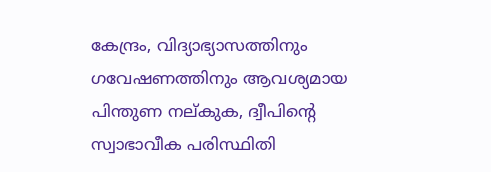കേന്ദ്രം, വിദ്യാഭ്യാസത്തിനും ഗവേഷണത്തിനും ആവശ്യമായ പിന്തുണ നല്കുക, ദ്വീപിന്‍റെ സ്വാഭാവീക പരിസ്ഥിതി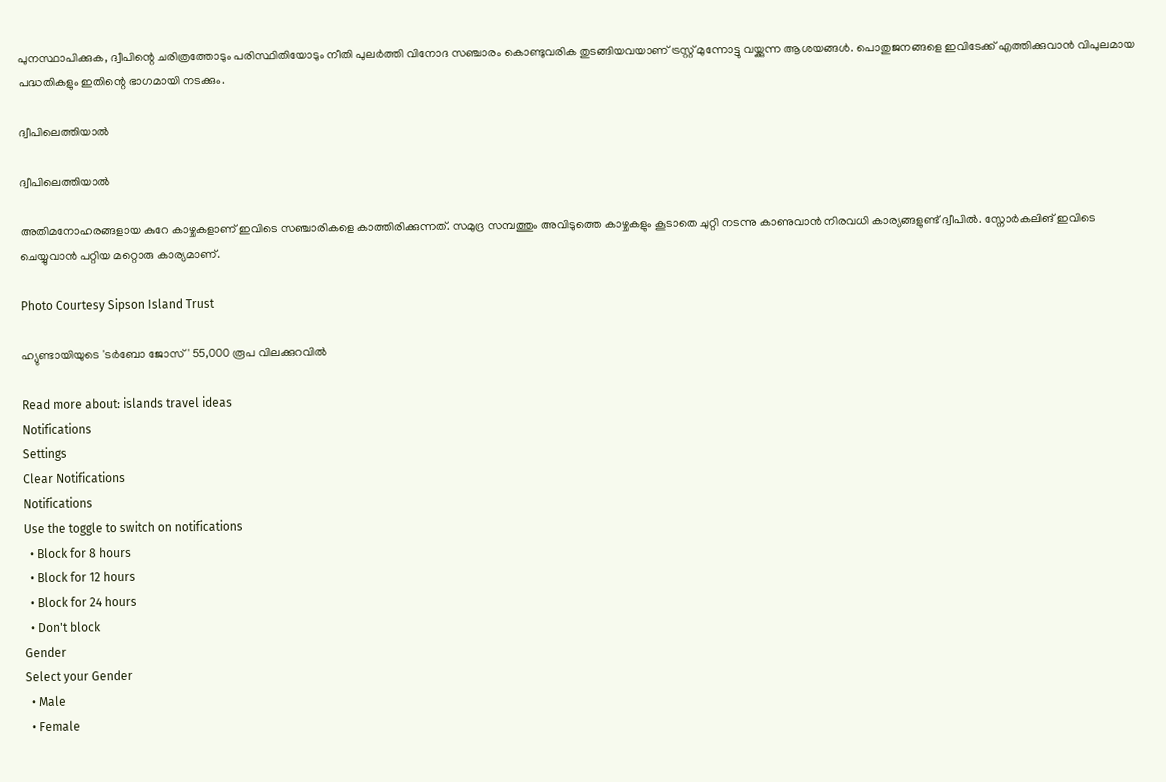പുനസ്ഥാപിക്കുക, ദ്വീപിന്റെ ചരിത്രത്തോടും പരിസ്ഥിതിയോടും നീതി പുലര്‍ത്തി വിനോദ സഞ്ചാരം കൊണ്ടുവരിക തുടങ്ങിയവയാണ് ട്രസ്റ്റ് മുന്നോട്ടു വയ്ക്കുന്ന ആശയങ്ങള്‍. പൊതുജനങ്ങളെ ഇവിടേക്ക് എത്തിക്കുവാന്‍ വിപുലമായ പദ്ധതികളും ഇതിന്റെ ഭാഗമായി നടക്കും.

ദ്വീപിലെത്തിയാല്‍

ദ്വീപിലെത്തിയാല്‍

അതിമനോഹരങ്ങളായ കുറേ കാഴ്ചകളാണ് ഇവിടെ സഞ്ചാരികളെ കാത്തിരിക്കുന്നത്. സമുദ്ര സമ്പത്തും അവിടുത്തെ കാഴ്ചകളും കൂടാതെ ചുറ്റി നടന്നു കാണുവാന്‍ നിരവധി കാര്യങ്ങളുണ്ട് ദ്വീപില്‍. സ്നോര്‍കലിങ് ഇവിടെ ചെയ്യുവാന്‍ പറ്റിയ മറ്റൊരു കാര്യമാണ്.

Photo Courtesy Sipson Island Trust

ഹ്യുണ്ടായിയുടെ 'ടർബോ ജോസ്' 55,000 രൂപ വിലക്കുറവിൽ

Read more about: islands travel ideas
Notifications
Settings
Clear Notifications
Notifications
Use the toggle to switch on notifications
  • Block for 8 hours
  • Block for 12 hours
  • Block for 24 hours
  • Don't block
Gender
Select your Gender
  • Male
  • Female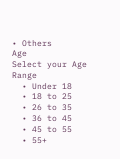• Others
Age
Select your Age Range
  • Under 18
  • 18 to 25
  • 26 to 35
  • 36 to 45
  • 45 to 55
  • 55+